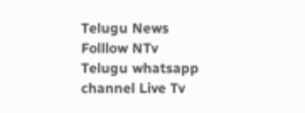Telugu News
Folllow NTv Telugu whatsapp channel Live Tv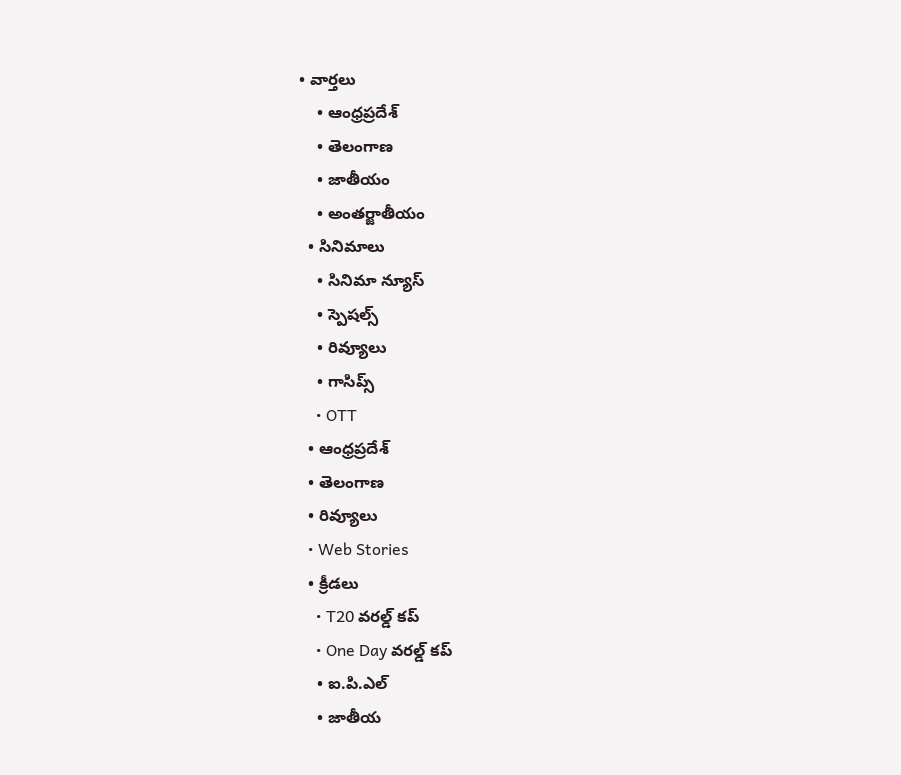• వార్తలు
    • ఆంధ్రప్రదేశ్
    • తెలంగాణ
    • జాతీయం
    • అంతర్జాతీయం
  • సినిమాలు
    • సినిమా న్యూస్
    • స్పెషల్స్
    • రివ్యూలు
    • గాసిప్స్
    • OTT
  • ఆంధ్రప్రదేశ్
  • తెలంగాణ
  • రివ్యూలు
  • Web Stories
  • క్రీడలు
    • T20 వరల్డ్ కప్
    • One Day వరల్డ్ కప్
    • ఐ.పి.ఎల్
    • జాతీయ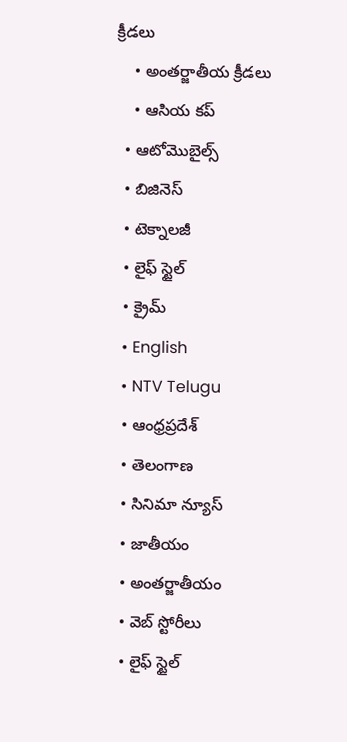క్రీడలు
    • అంతర్జాతీయ క్రీడలు
    • ఆసియ కప్
  • ఆటోమొబైల్స్
  • బిజినెస్‌
  • టెక్నాలజీ
  • లైఫ్ స్టైల్
  • క్రైమ్
  • English
  • NTV Telugu
  • ఆంధ్రప్రదేశ్
  • తెలంగాణ
  • సినిమా న్యూస్
  • జాతీయం
  • అంతర్జాతీయం
  • వెబ్ స్టోరీలు
  • లైఫ్ స్టైల్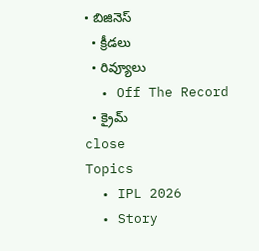• బిజినెస్‌
  • క్రీడలు
  • రివ్యూలు
  • Off The Record
  • క్రైమ్
close
Topics
  • IPL 2026
  • Story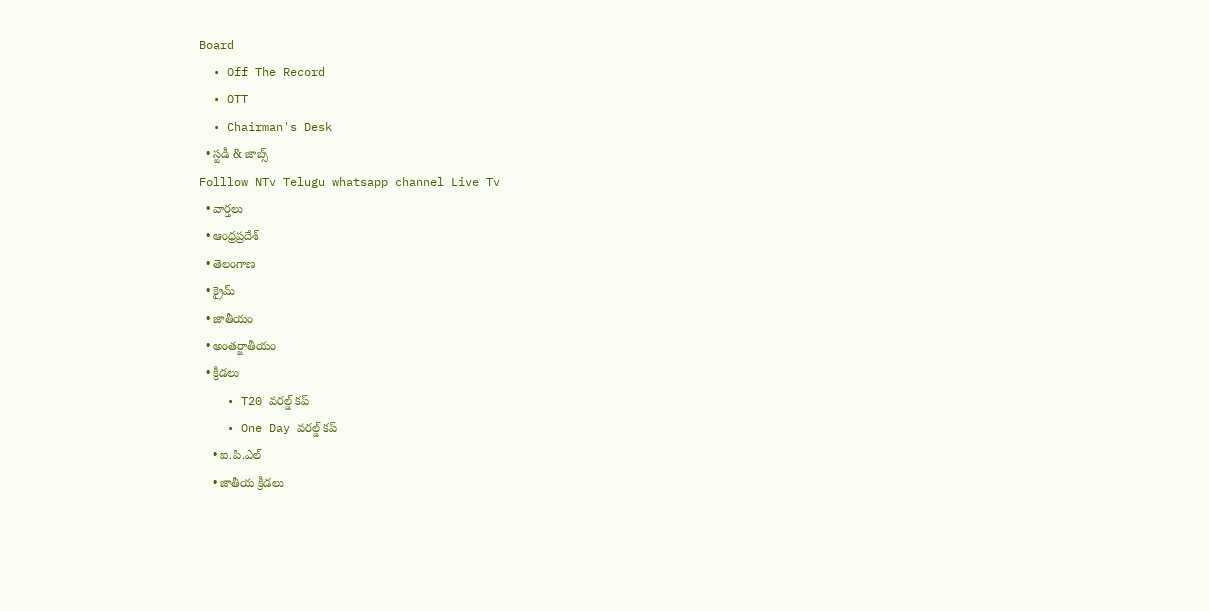Board
  • Off The Record
  • OTT
  • Chairman's Desk
  • స్టడీ & జాబ్స్
Folllow NTv Telugu whatsapp channel Live Tv
  • వార్తలు
  • ఆంధ్రప్రదేశ్
  • తెలంగాణ
  • క్రైమ్
  • జాతీయం
  • అంతర్జాతీయం
  • క్రీడలు
    • T20 వరల్డ్ కప్
    • One Day వరల్డ్ కప్
    • ఐ.పి.ఎల్
    • జాతీయ క్రీడలు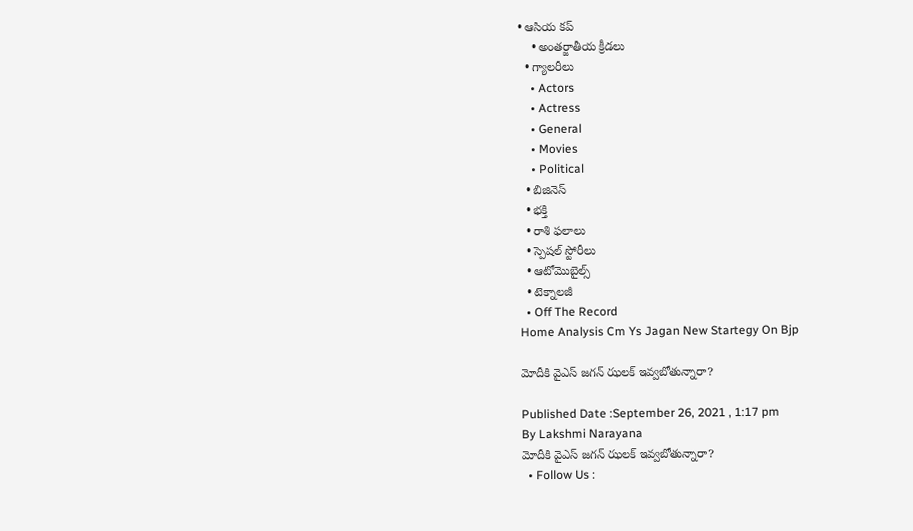• ఆసియ కప్
    • అంతర్జాతీయ క్రీడలు
  • గ్యాలరీలు
    • Actors
    • Actress
    • General
    • Movies
    • Political
  • బిజినెస్‌
  • భక్తి
  • రాశి ఫలాలు
  • స్పెషల్‌ స్టోరీలు
  • ఆటోమొబైల్స్
  • టెక్నాలజీ
  • Off The Record
Home Analysis Cm Ys Jagan New Startegy On Bjp

మోదీకి వైఎస్ జగన్ ఝలక్ ఇవ్వబోతున్నారా?

Published Date :September 26, 2021 , 1:17 pm
By Lakshmi Narayana
మోదీకి వైఎస్ జగన్ ఝలక్ ఇవ్వబోతున్నారా?
  • Follow Us :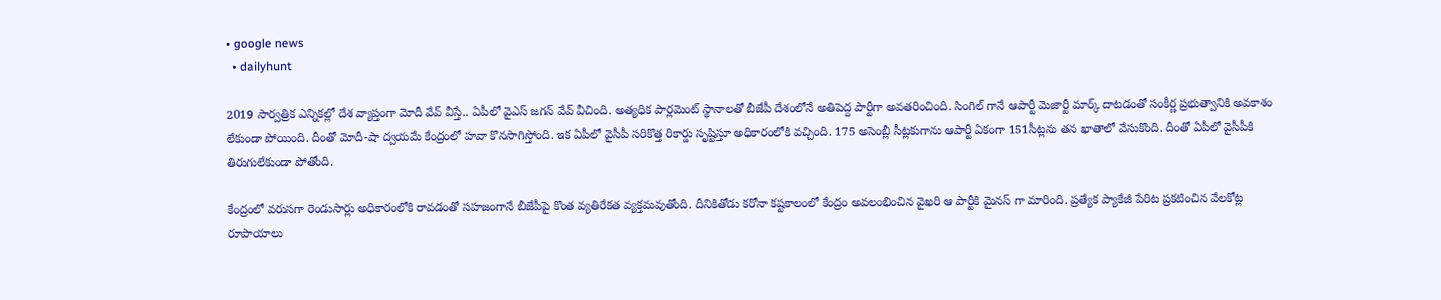• google news
  • dailyhunt

2019 సార్వత్రిక ఎన్నికల్లో దేశ వ్యాప్తంగా మోదీ వేవ్ వీస్తే.. ఏపీలో వైఎస్ జగన్ వేవ్ వీచింది. అత్యధిక పార్లమెంట్ స్థానాలతో బీజేపీ దేశంలోనే అతిపెద్ద పార్టీగా అవతరించింది. సింగిల్ గానే ఆపార్టీ మెజార్టీ మార్క్ దాటడంతో సంకీర్ణ ప్రభుత్వానికి అవకాశం లేకుండా పోయింది. దీంతో మోదీ-షా ద్వయమే కేంద్రంలో హవా కొనసాగిస్తోంది. ఇక ఏపీలో వైసీపీ సరికొత్త రికార్డు సృష్టిస్తూ అధికారంలోకి వచ్చింది. 175 అసెంబ్లీ సీట్లకుగాను ఆపార్టీ ఏకంగా 151సీట్లను తన ఖాతాలో వేసుకొంది. దీంతో ఏపీలో వైసీపీకి తిరుగులేకుండా పోతోంది.

కేంద్రంలో వరుసగా రెండుసార్లు అధికారంలోకి రావడంతో సహజంగానే బీజేపీపై కొంత వ్యతిరేకత వ్యక్తమవుతోంది. దీనికితోడు కరోనా కష్టకాలంలో కేంద్రం అవలంభించిన వైఖరి ఆ పార్టీకి మైనస్ గా మారింది. ప్రత్యేక ప్యాకేజీ పేరిట ప్రకటించిన వేలకోట్ల రూపాయాలు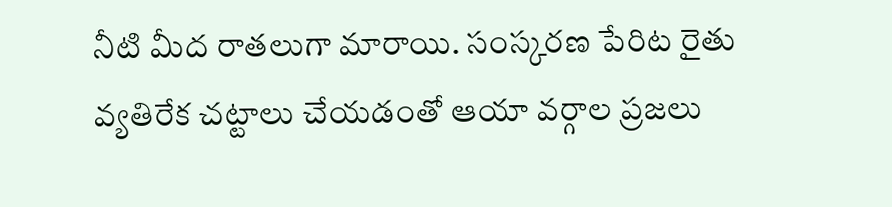నీటి మీద రాతలుగా మారాయి. సంస్కరణ పేరిట రైతు వ్యతిరేక చట్టాలు చేయడంతో ఆయా వర్గాల ప్రజలు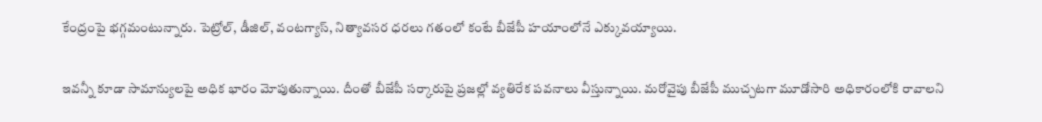కేంద్రంపై భగ్గమంటున్నారు. పెట్రోల్, డీజిల్, వంటగ్యాస్, నిత్యావసర ధరలు గతంలో కంటే బీజేపీ హయాంలోనే ఎక్కువయ్యాయి.

ఇవన్నీ కూడా సామాన్యులపై అధిక భారం మోపుతున్నాయి. దీంతో బీజేపీ సర్కారుపై ప్రజల్లో వ్యతిరేక పవనాలు వీస్తున్నాయి. మరోవైపు బీజేపీ ముచ్చటగా మూడోసారి అధికారంలోకి రావాలని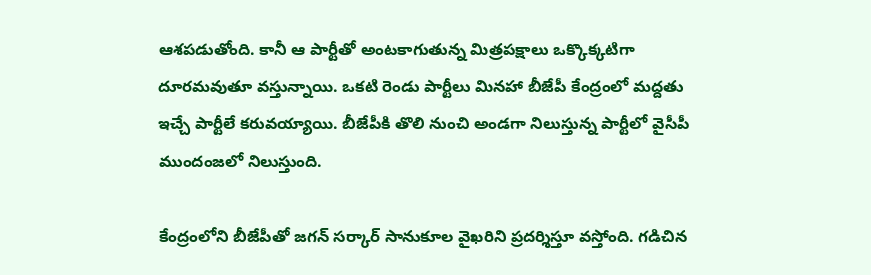ఆశపడుతోంది. కానీ ఆ పార్టీతో అంటకాగుతున్న మిత్రపక్షాలు ఒక్కొక్కటిగా దూరమవుతూ వస్తున్నాయి. ఒకటి రెండు పార్టీలు మినహా బీజేపీ కేంద్రంలో మద్దతు ఇచ్చే పార్టీలే కరువయ్యాయి. బీజేపీకి తొలి నుంచి అండగా నిలుస్తున్న పార్టీలో వైసీపీ ముందంజలో నిలుస్తుంది.

కేంద్రంలోని బీజేపీతో జగన్ సర్కార్ సానుకూల వైఖరిని ప్రదర్శిస్తూ వస్తోంది. గడిచిన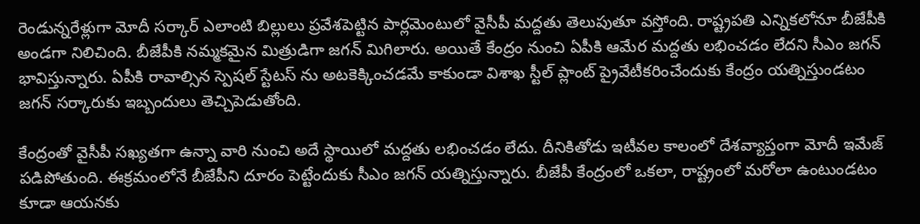రెండున్నరేళ్లుగా మోదీ సర్కార్ ఎలాంటి బిల్లులు ప్రవేశపెట్టిన పార్లమెంటులో వైసీపీ మద్దతు తెలుపుతూ వస్తోంది. రాష్ట్రపతి ఎన్నికలోనూ బీజేపీకి అండగా నిలిచింది. బీజేపీకి నమ్మకమైన మిత్రుడిగా జగన్ మిగిలారు. అయితే కేంద్రం నుంచి ఏపీకి ఆమేర మద్దతు లభించడం లేదని సీఎం జగన్ భావిస్తున్నారు. ఏపీకి రావాల్సిన స్పెషల్ స్టేటస్ ను అటకెక్కించడమే కాకుండా విశాఖ స్టీల్ ప్లాంట్ ప్రైవేటీకరించేందుకు కేంద్రం యత్నిస్తుండటం జగన్ సర్కారుకు ఇబ్బందులు తెచ్చిపెడుతోంది.

కేంద్రంతో వైసీపీ సఖ్యతగా ఉన్నా వారి నుంచి అదే స్థాయిలో మద్దతు లభించడం లేదు. దీనికితోడు ఇటీవల కాలంలో దేశవ్యాప్తంగా మోదీ ఇమేజ్ పడిపోతుంది. ఈక్రమంలోనే బీజేపీని దూరం పెట్టేందుకు సీఎం జగన్ యత్నిస్తున్నారు. బీజేపీ కేంద్రంలో ఒకలా, రాష్ట్రంలో మరోలా ఉంటుండటం కూడా ఆయనకు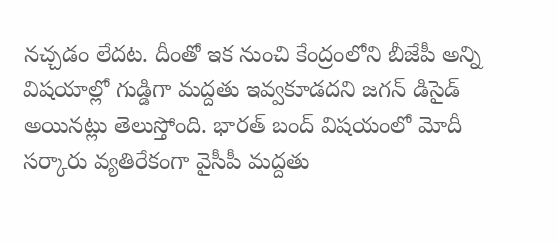నచ్చడం లేదట. దీంతో ఇక నుంచి కేంద్రంలోని బీజేపీ అన్ని విషయాల్లో గుడ్డిగా మద్దతు ఇవ్వకూడదని జగన్ డిసైడ్ అయినట్లు తెలుస్తోంది. భారత్ బంద్ విషయంలో మోదీ సర్కారు వ్యతిరేకంగా వైసీపీ మద్దతు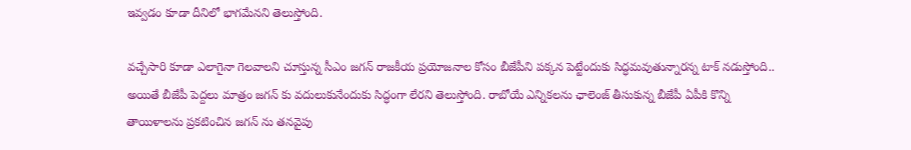ఇవ్వడం కూడా దీనిలో భాగమేనని తెలుస్తోంది.

వచ్చేసారి కూడా ఎలాగైనా గెలవాలని చూస్తున్న సీఎం జగన్ రాజకీయ ప్రయోజనాల కోసం బీజేపీని పక్కన పెట్టేందుకు సిద్ధమవుతున్నారన్న టాక్ నడుస్తోంది.. అయితే బీజేపీ పెద్దలు మాత్రం జగన్ కు వదులుకునేందుకు సిద్ధంగా లేరని తెలుస్తోంది. రాబోయే ఎన్నికలను ఛాలెంజ్ తీసుకున్న బీజేపీ ఏపీకి కొన్ని తాయిళాలను ప్రకటించిన జగన్ ను తనవైపు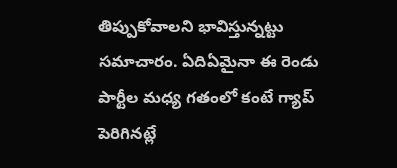తిప్పుకోవాలని భావిస్తున్నట్టు సమాచారం. ఏదిఏమైనా ఈ రెండు పార్టీల మధ్య గతంలో కంటే గ్యాప్ పెరిగినట్లే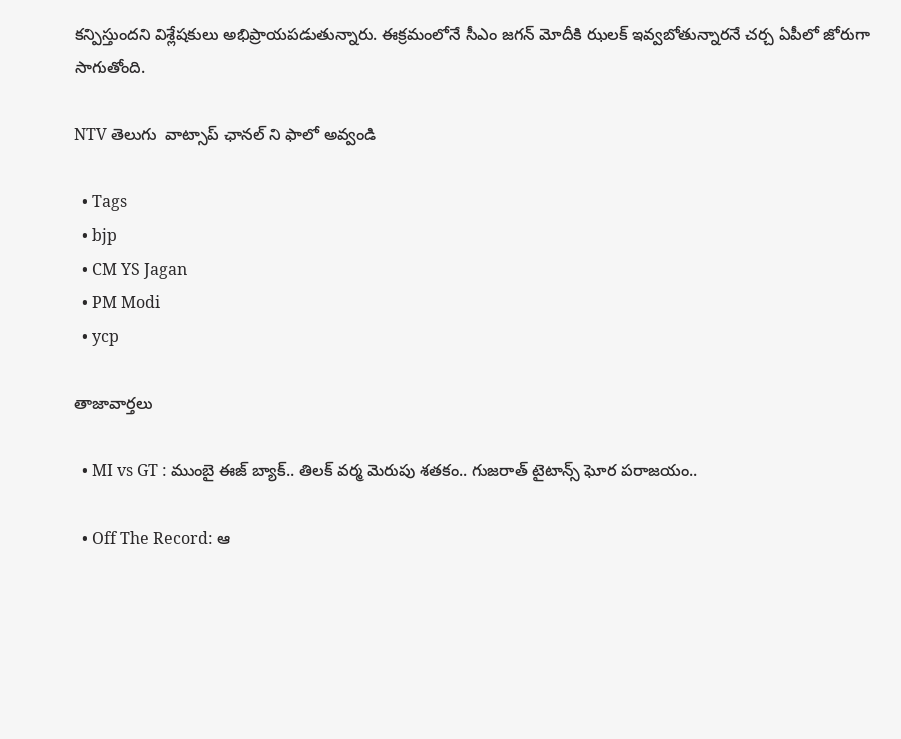కన్పిస్తుందని విశ్లేషకులు అభిప్రాయపడుతున్నారు. ఈక్రమంలోనే సీఎం జగన్ మోదీకి ఝలక్ ఇవ్వబోతున్నారనే చర్చ ఏపీలో జోరుగా సాగుతోంది.

NTV తెలుగు  వాట్సాప్ ఛానల్ ని ఫాలో అవ్వండి

  • Tags
  • bjp
  • CM YS Jagan
  • PM Modi
  • ycp

తాజావార్తలు

  • MI vs GT : ముంబై ఈజ్ బ్యాక్.. తిలక్ వర్మ మెరుపు శతకం.. గుజరాత్ టైటాన్స్ ఘోర పరాజయం..

  • Off The Record: ఆ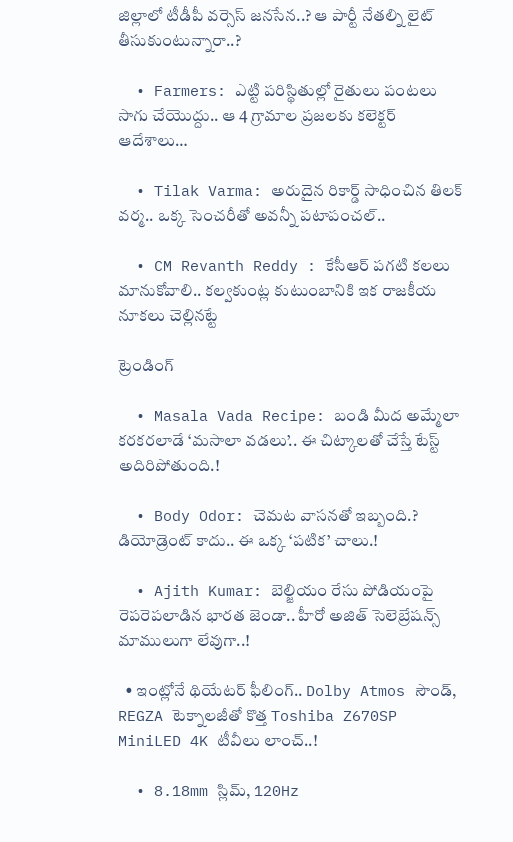జిల్లాలో టీడీపీ వర్సెస్‌ జనసేన..? ఆ పార్టీ నేతల్ని లైట్‌ తీసుకుంటున్నారా..?

  • Farmers: ఎట్టి పరిస్థితుల్లో రైతులు పంటలు సాగు చేయొద్దు.. ఆ 4 గ్రామాల ప్రజలకు కలెక్టర్ ఆదేశాలు…

  • Tilak Varma: అరుదైన రికార్డ్ సాధించిన తిలక్ వర్మ.. ఒక్క సెంచరీతో అవన్నీ పటాపంచల్..

  • CM Revanth Reddy : కేసీఆర్ పగటి కలలు మానుకోవాలి.. కల్వకుంట్ల కుటుంబానికి ఇక రాజకీయ నూకలు చెల్లినట్టే

ట్రెండింగ్‌

  • Masala Vada Recipe: బండి మీద అమ్మేలా కరకరలాడే ‘మసాలా వడలు’.. ఈ చిట్కాలతో చేస్తే టేస్ట్ అదిరిపోతుంది.!

  • Body Odor: చెమట వాసనతో ఇబ్బంది.? డియోడ్రెంట్ కాదు.. ఈ ఒక్క ‘పటిక’ చాలు.!

  • Ajith Kumar: బెల్జియం రేసు పోడియంపై రెపరెపలాడిన భారత జెండా.. హీరో అజిత్ సెలెబ్రేషన్స్ మాములుగా లేవుగా..!

  • ఇంట్లోనే థియేటర్ ఫీలింగ్.. Dolby Atmos సౌండ్‌, REGZA టెక్నాలజీతో కొత్త Toshiba Z670SP MiniLED 4K టీవీలు లాంచ్..!

  • 8.18mm స్లిమ్‌, 120Hz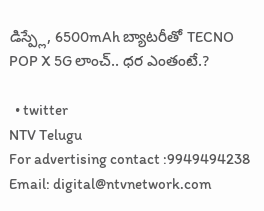డిస్ప్లే, 6500mAh బ్యాటరీతో TECNO POP X 5G లాంచ్.. ధర ఎంతంటే.?

  • twitter
NTV Telugu
For advertising contact :9949494238
Email: digital@ntvnetwork.com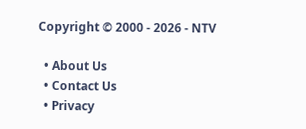Copyright © 2000 - 2026 - NTV

  • About Us
  • Contact Us
  • Privacy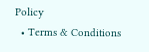Policy
  • Terms & Conditions